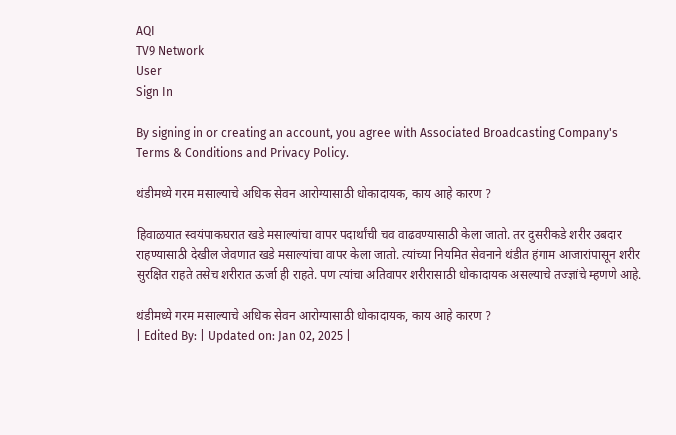AQI
TV9 Network
User
Sign In

By signing in or creating an account, you agree with Associated Broadcasting Company's Terms & Conditions and Privacy Policy.

थंडीमध्ये गरम मसाल्याचे अधिक सेवन आरोग्यासाठी धोकादायक, काय आहे कारण ?

हिवाळयात स्वयंपाकघरात खडे मसाल्यांचा वापर पदार्थांची चव वाढवण्यासाठी केला जातो. तर दुसरीकडे शरीर उबदार राहण्यासाठी देखील जेवणात खडे मसाल्यांचा वापर केला जातो. त्यांच्या नियमित सेवनाने थंडीत हंगाम आजारांपासून शरीर सुरक्षित राहते तसेच शरीरात ऊर्जा ही राहते. पण त्यांचा अतिवापर शरीरासाठी धोकादायक असल्याचे तज्ज्ञांचे म्हणणे आहे.

थंडीमध्ये गरम मसाल्याचे अधिक सेवन आरोग्यासाठी धोकादायक, काय आहे कारण ?
| Edited By: | Updated on: Jan 02, 2025 |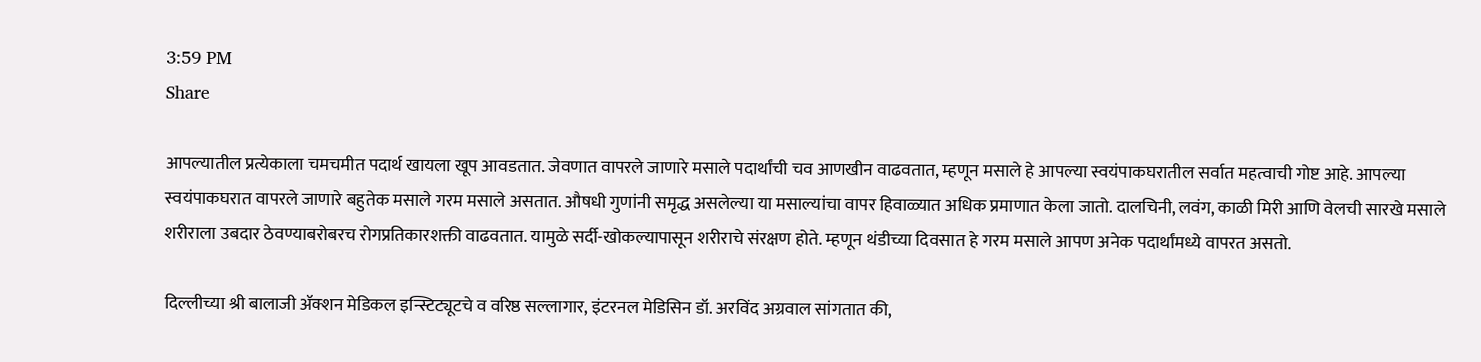3:59 PM
Share

आपल्यातील प्रत्येकाला चमचमीत पदार्थ खायला खूप आवडतात. जेवणात वापरले जाणारे मसाले पदार्थांची चव आणखीन वाढवतात, म्हणून मसाले हे आपल्या स्वयंपाकघरातील सर्वात महत्वाची गोष्ट आहे. आपल्या स्वयंपाकघरात वापरले जाणारे बहुतेक मसाले गरम मसाले असतात. औषधी गुणांनी समृद्ध असलेल्या या मसाल्यांचा वापर हिवाळ्यात अधिक प्रमाणात केला जातो. दालचिनी, लवंग, काळी मिरी आणि वेलची सारखे मसाले शरीराला उबदार ठेवण्याबरोबरच रोगप्रतिकारशक्ती वाढवतात. यामुळे सर्दी-खोकल्यापासून शरीराचे संरक्षण होते. म्हणून थंडीच्या दिवसात हे गरम मसाले आपण अनेक पदार्थांमध्ये वापरत असतो.

दिल्लीच्या श्री बालाजी ॲक्शन मेडिकल इन्स्टिट्यूटचे व वरिष्ठ सल्लागार, इंटरनल मेडिसिन डॉ. अरविंद अग्रवाल सांगतात की,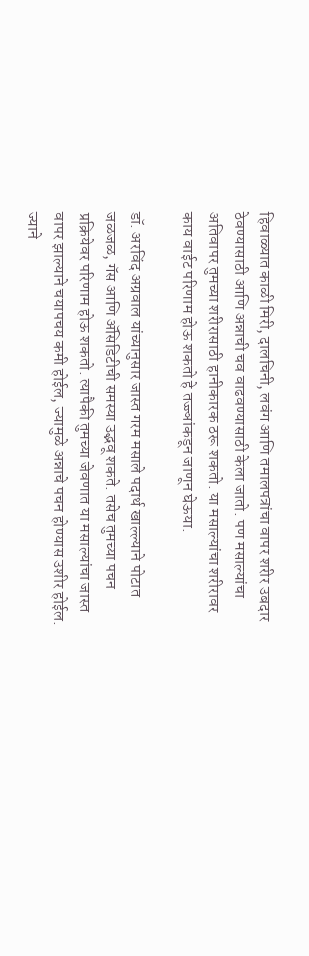हिवाळ्यात काळी मिरी, दालचिनी, लवंग आणि तमालपत्रांचा वापर शरीर उबदार ठेवण्यासाठी आणि अन्नाची चव वाढवण्यासाठी केला जातो. पण मसाल्यांचा अतिवापर तुमच्या शरीरासाठी हानीकारक ठरू शकतो. या मसाल्यांचा शरीरावर काय वाईट परिणाम होऊ शकतो हे तज्ज्ञांकडून जाणून घेऊया.

डॉ. अरविंद अग्रवाल यांच्यानुसार जास्त गरम मसाले पदार्थ खाल्ल्याने पोटात जळजळ, गॅस आणि ॲसिडिटीची समस्या उद्भवू शकते. तसेच तुमच्या पचन प्रक्रियेवर परिणाम होऊ शकतो. त्यापैकी तुमच्या जेवणात या मसाल्यांचा जास्त वापर झाल्याने चयापचय कमी होईल, ज्यामुळे अन्नाचे पचन होण्यास उशीर होईल. ज्याने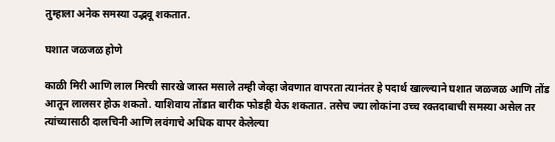तुम्हाला अनेक समस्या उद्भवू शकतात.

घशात जळजळ होणे

काळी मिरी आणि लाल मिरची सारखे जास्त मसाले तम्ही जेव्हा जेवणात वापरता त्यानंतर हे पदार्थ खाल्ल्याने घशात जळजळ आणि तोंड आतून लालसर होऊ शकतो. याशिवाय तोंडात बारीक फोडही येऊ शकतात. तसेच ज्या लोकांना उच्च रक्तदाबाची समस्या असेल तर त्यांच्यासाठी दालचिनी आणि लवंगाचे अधिक वापर केलेल्या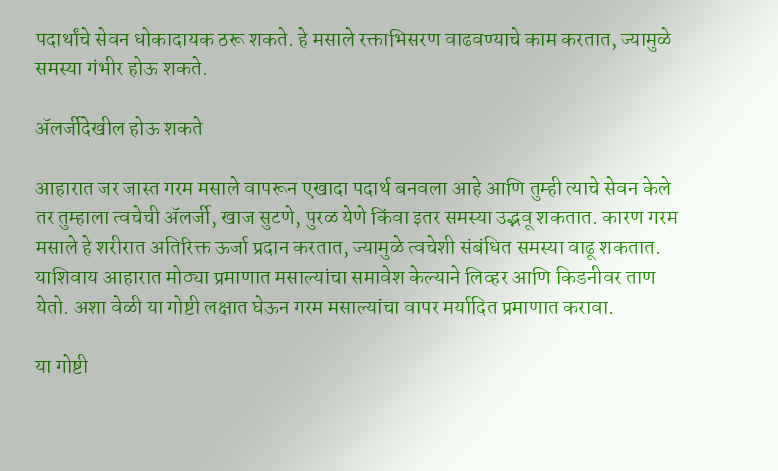पदार्थांचे सेवन धोकादायक ठरू शकते. हे मसाले रक्ताभिसरण वाढवण्याचे काम करतात, ज्यामुळे समस्या गंभीर होऊ शकते.

ॲलर्जीदेखील होऊ शकते

आहारात जर जास्त गरम मसाले वापरून एखादा पदार्थ बनवला आहे आणि तुम्ही त्याचे सेवन केले तर तुम्हाला त्वचेची ॲलर्जी, खाज सुटणे, पुरळ येणे किंवा इतर समस्या उद्भवू शकतात. कारण गरम मसाले हे शरीरात अतिरिक्त ऊर्जा प्रदान करतात, ज्यामुळे त्वचेशी संबंधित समस्या वाढू शकतात. याशिवाय आहारात मोठ्या प्रमाणात मसाल्यांचा समावेश केल्याने लिव्हर आणि किडनीवर ताण येतो. अशा वेळी या गोष्टी लक्षात घेऊन गरम मसाल्यांचा वापर मर्यादित प्रमाणात करावा.

या गोष्टी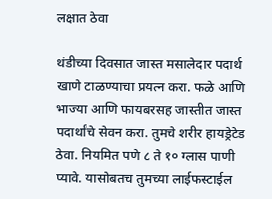लक्षात ठेवा

थंडीच्या दिवसात जास्त मसालेदार पदार्थ खाणे टाळण्याचा प्रयत्न करा. फळे आणि भाज्या आणि फायबरसह जास्तीत जास्त पदार्थांचे सेवन करा. तुमचे शरीर हायड्रेटेड ठेवा. नियमित पणे ८ ते १० ग्लास पाणी प्यावे. यासोबतच तुमच्या लाईफस्टाईल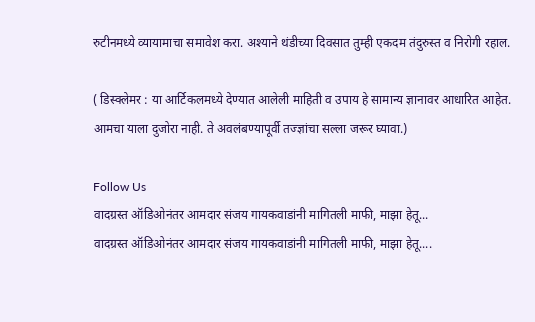रुटीनमध्ये व्यायामाचा समावेश करा. अश्याने थंडीच्या दिवसात तुम्ही एकदम तंदुरुस्त व निरोगी रहाल.

( डिस्क्लेमर : या आर्टिकलमध्ये देण्यात आलेली माहिती व उपाय हे सामान्य ज्ञानावर आधारित आहेत. आमचा याला दुजोरा नाही. ते अवलंबण्यापूर्वी तज्ज्ञांचा सल्ला जरूर घ्यावा.)

Follow Us
वादग्रस्त ऑडिओनंतर आमदार संजय गायकवाडांनी मागितली माफी, माझा हेतू...
वादग्रस्त ऑडिओनंतर आमदार संजय गायकवाडांनी मागितली माफी, माझा हेतू....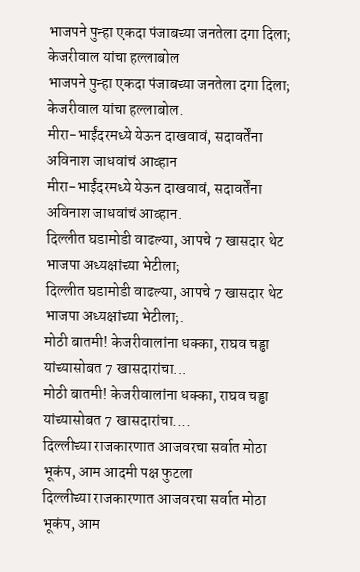भाजपने पुन्हा एकदा पंजाबच्या जनतेला दगा दिला; केजरीवाल यांचा हल्लाबोल
भाजपने पुन्हा एकदा पंजाबच्या जनतेला दगा दिला; केजरीवाल यांचा हल्लाबोल.
मीरा-भाईंदरमध्ये येऊन दाखवावं, सदावर्तेंना अविनाश जाधवांचं आव्हान
मीरा-भाईंदरमध्ये येऊन दाखवावं, सदावर्तेंना अविनाश जाधवांचं आव्हान.
दिल्लीत घडामोडी वाढल्या, आपचे 7 खासदार थेट भाजपा अध्यक्षांच्या भेटीला;
दिल्लीत घडामोडी वाढल्या, आपचे 7 खासदार थेट भाजपा अध्यक्षांच्या भेटीला;.
मोठी बातमी! केजरीवालांना धक्का, राघव चड्ढा यांच्यासोबत 7 खासदारांचा...
मोठी बातमी! केजरीवालांना धक्का, राघव चड्ढा यांच्यासोबत 7 खासदारांचा....
दिल्लीच्या राजकारणात आजवरचा सर्वात मोठा भूकंप, आम आदमी पक्ष फुटला
दिल्लीच्या राजकारणात आजवरचा सर्वात मोठा भूकंप, आम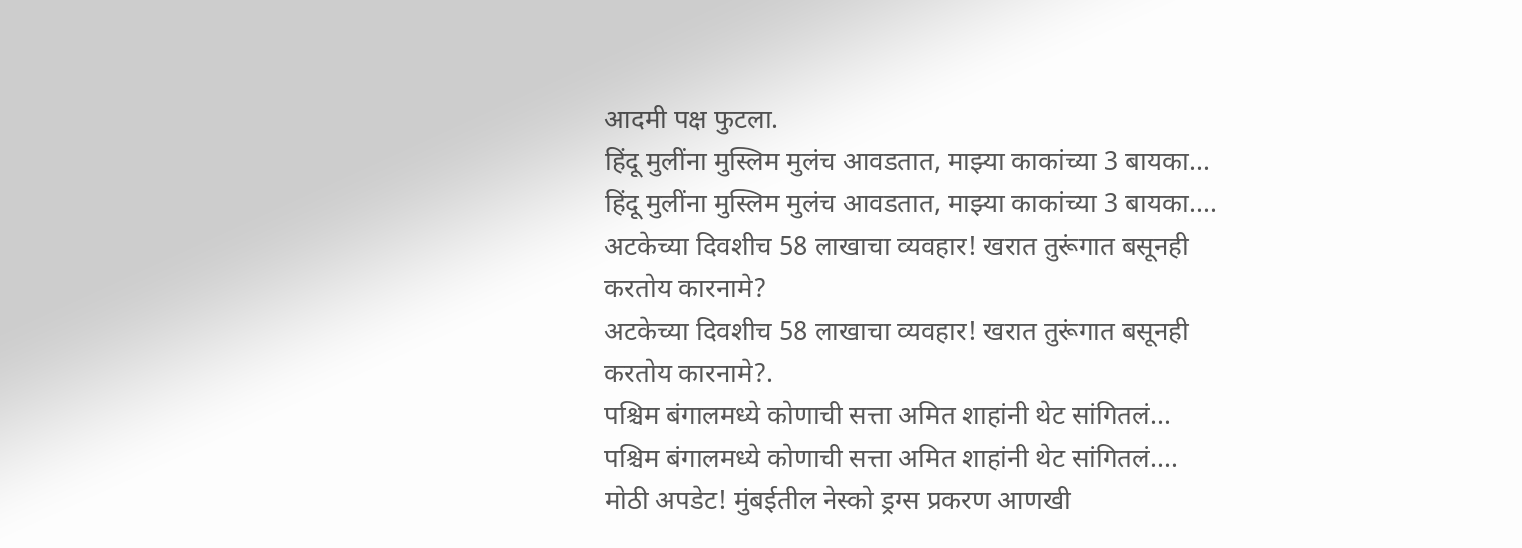आदमी पक्ष फुटला.
हिंदू मुलींना मुस्लिम मुलंच आवडतात, माझ्या काकांच्या 3 बायका...
हिंदू मुलींना मुस्लिम मुलंच आवडतात, माझ्या काकांच्या 3 बायका....
अटकेच्या दिवशीच 58 लाखाचा व्यवहार! खरात तुरूंगात बसूनही करतोय कारनामे?
अटकेच्या दिवशीच 58 लाखाचा व्यवहार! खरात तुरूंगात बसूनही करतोय कारनामे?.
पश्चिम बंगालमध्ये कोणाची सत्ता अमित शाहांनी थेट सांगितलं...
पश्चिम बंगालमध्ये कोणाची सत्ता अमित शाहांनी थेट सांगितलं....
मोठी अपडेट! मुंबईतील नेस्को ड्रग्स प्रकरण आणखी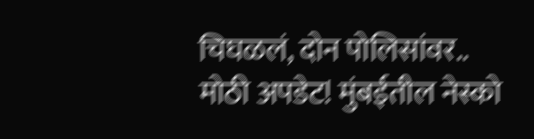चिघळलं, दोन पोलिसांवर..
मोठी अपडेट! मुंबईतील नेस्को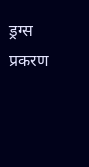ड्रग्स प्रकरण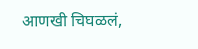आणखी चिघळलं,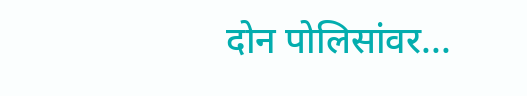दोन पोलिसांवर...